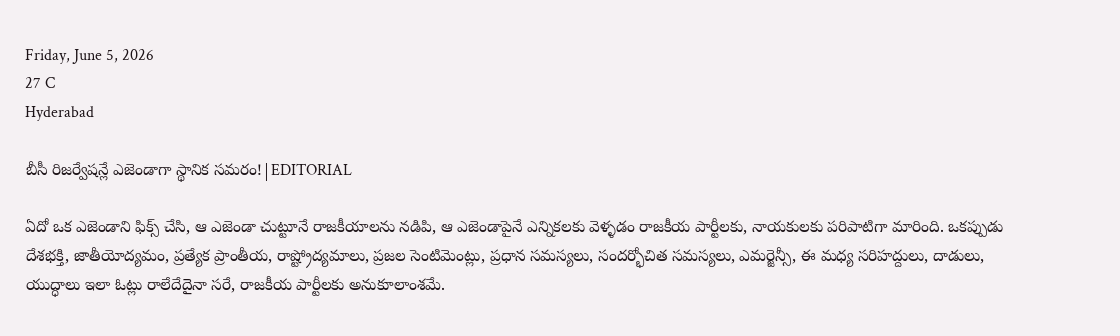Friday, June 5, 2026
27 C
Hyderabad

బీసీ రిజర్వేషన్లే ఎజెండాగా స్థానిక సమరం!|EDITORIAL

ఏదో ఒక ఎజెండాని ఫిక్స్ చేసి, ఆ ఎజెండా చుట్టూనే రాజకీయాలను నడిపి, ఆ ఎజెండాపైనే ఎన్నికలకు వెళ్ళడం రాజకీయ పార్టీలకు, నాయకులకు పరిపాటిగా మారింది. ఒకప్పుడు దేశభక్తి, జాతీయోద్యమం, ప్రత్యేక ప్రాంతీయ, రాష్ట్రోద్యమాలు, ప్రజల సెంటిమెంట్లు, ప్రధాన సమస్యలు, సందర్భోచిత సమస్యలు, ఎమర్జెన్సీ, ఈ మధ్య సరిహద్దులు, దాడులు, యుద్ధాలు ఇలా ఓట్లు రాలేదేదైనా సరే, రాజకీయ పార్టీలకు అనుకూలాంశమే.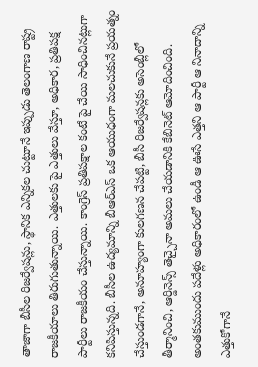తాజాగా బీసీల రిజర్వేషన్లు, స్థానిక ఎన్నికల చుట్టూనే ఇప్పుడు తెలంగాణ రాష్ట్ర రాజకీయాలు తిరుగుతున్నాయి. ఎత్తులకు పై ఎత్తులు వేస్తూ, అధికార, ప్రతిపక్ష పార్టీలు రాజకీయం చేస్తున్నాయి. కాంగ్రెస్‌ ప్రతిపక్షాల కంటే పై చేయి సాధించినట్లుగా కనిపిస్తున్నది. బీసీల ఉద్యమాన్ని బీఆర్ఎస్ ఒక ఆయుధంగా మలచుకునే ప్రయత్నం చేస్తుండగానే, అనూహ్యంగా కులగణన చేపట్టి, బీసీ రిజర్వేషన్లకు అసెంబ్లీలో తీర్మానించి, ఆర్డినెన్స్‌ తెచ్చైనా అమలు చేయడానికి కేబినెట్ ఆమోదించింది. అంతకుముందు పదేళ్లు అధికారంలో ఉండీ ఆ ఊసే ఎత్తని ఆ పార్టీ ఆ నినాదాన్ని ఎత్తుకోగానే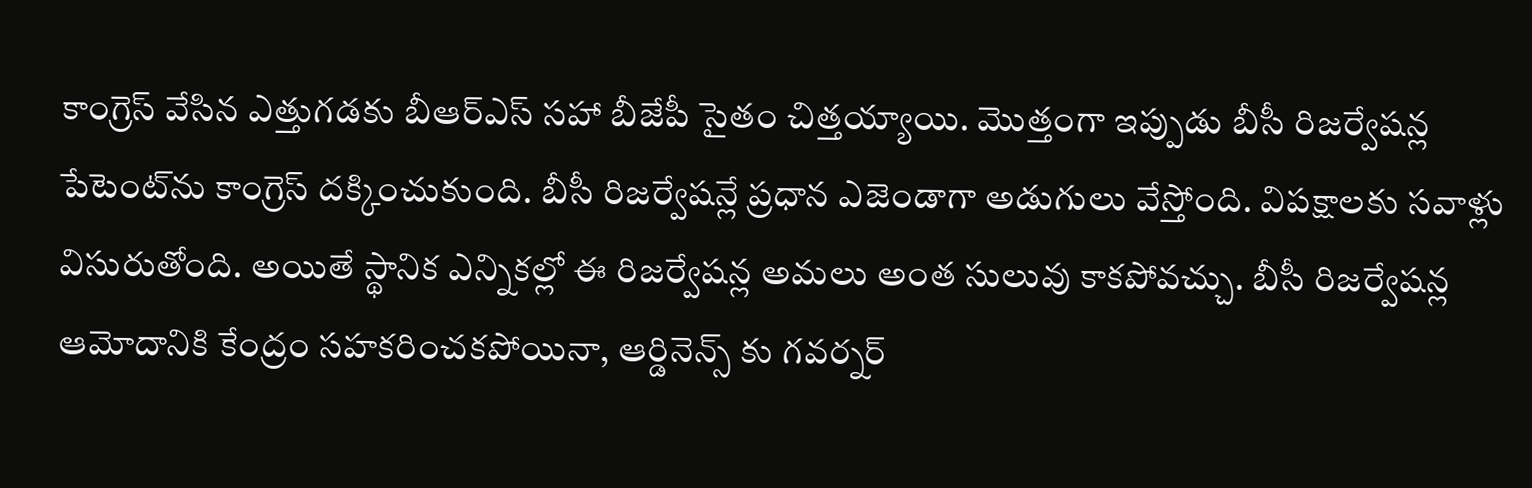కాంగ్రెస్‌ వేసిన ఎత్తుగడకు బీఆర్ఎస్ సహా బీజేపీ సైతం చిత్తయ్యాయి. మొత్తంగా ఇప్పుడు బీసీ రిజర్వేషన్ల పేటెంట్‌ను కాంగ్రెస్ దక్కించుకుంది. బీసీ రిజర్వేషన్లే ప్రధాన ఎజెండాగా అడుగులు వేస్తోంది. విపక్షాలకు సవాళ్లు విసురుతోంది. అయితే స్థానిక ఎన్నికల్లో ఈ రిజర్వేషన్ల అమలు అంత సులువు కాకపోవచ్చు. బీసీ రిజర్వేషన్ల ఆమోదానికి కేంద్రం సహకరించకపోయినా, ఆర్డినెన్స్ కు గవర్నర్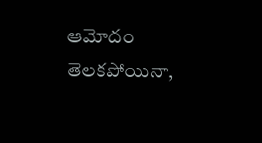ఆమోదం తెలకపోయినా,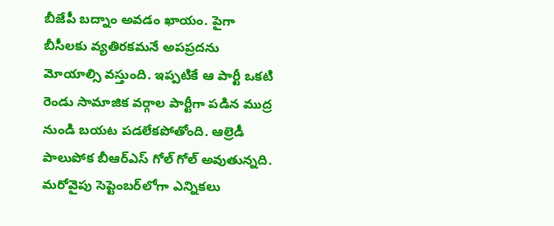బీజేపీ బద్నాం అవడం ఖాయం. పైగా బీసీలకు వ్యతిరకమనే అపప్రదను మోయాల్సి వస్తుంది. ఇప్పటికే ఆ పార్టీ ఒకటి రెండు సామాజిక వర్గాల పార్టీగా పడిన ముద్ర నుండి బయట పడలేకపోతోంది. ఆల్రెడీ పాలుపోక బీఆర్ఎస్ గోల్ గోల్ అవుతున్నది. మరోవైపు సెప్టెంబర్‌లోగా ఎన్నికలు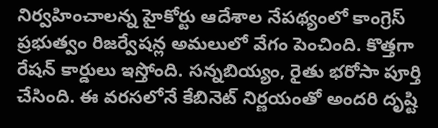నిర్వహించాలన్న హైకోర్టు ఆదేశాల నేపథ్యంలో కాంగ్రెస్‌ ప్రభుత్వం రిజర్వేషన్ల అమలులో వేగం పెంచింది. కొత్తగా రేషన్‌ కార్డులు ఇస్తోంది. సన్నబియ్యం, రైతు భరోసా పూర్తి చేసింది. ఈ వరసలోనే కేబినెట్‌ నిర్ణయంతో అందరి దృష్టి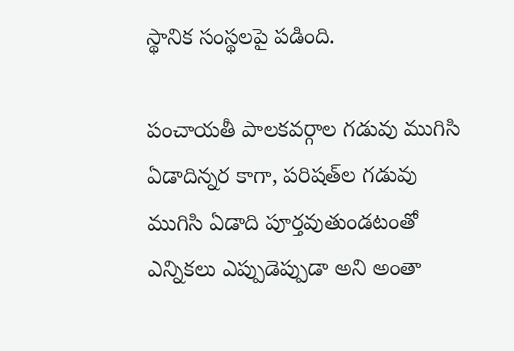స్థానిక సంస్థలపై పడింది.

పంచాయతీ పాలకవర్గాల గడువు ముగిసి ఏడాదిన్నర కాగా, పరిషత్‌ల గడువు ముగిసి ఏడాది పూర్తవుతుండటంతో ఎన్నికలు ఎప్పుడెప్పుడా అని అంతా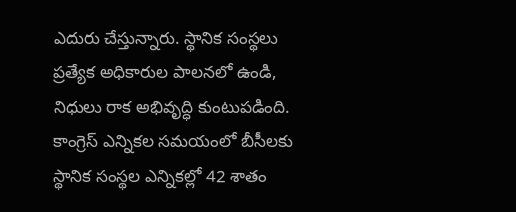ఎదురు చేస్తున్నారు. స్థానిక సంస్థలు ప్రత్యేక అధికారుల పాలనలో ఉండి, నిధులు రాక అభివృద్ధి కుంటుపడింది. కాంగ్రెస్‌ ఎన్నికల సమయంలో బీసీలకు స్థానిక సంస్థల ఎన్నికల్లో 42 శాతం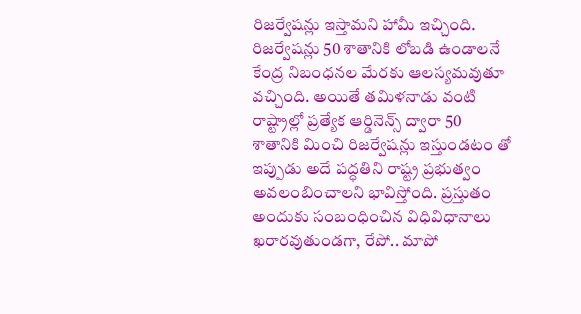రిజర్వేషన్లు ఇస్తామని హామీ ఇచ్చింది. రిజర్వేషన్లు 50 శాతానికి లోబడి ఉండాలనే కేంద్ర నిబంధనల మేరకు ఆలస్యమవుతూ వచ్చింది. అయితే తమిళనాడు వంటి రాష్ట్రాల్లో ప్రత్యేక ఆర్డినెన్స్‌ ద్వారా 50 శాతానికి మించి రిజర్వేషన్లు ఇస్తుండటం తో ఇప్పుడు అదే పద్ధతిని రాష్ట్ర ప్రభుత్వం అవలంబించాలని భావిస్తోంది. ప్రస్తుతం అందుకు సంబంధించిన విధివిధానాలు ఖరారవుతుండగా, రేపో.. మాపో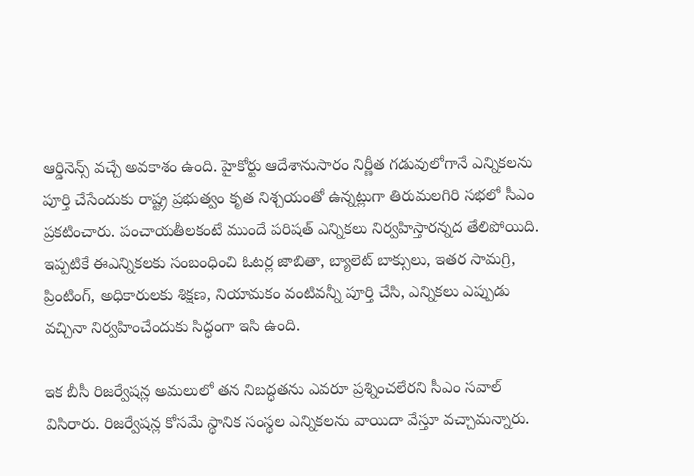ఆర్డినెన్స్‌ వచ్చే అవకాశం ఉంది. హైకోర్టు ఆదేశానుసారం నిర్ణీత గడువులోగానే ఎన్నికలను పూర్తి చేసేందుకు రాష్ట్ర ప్రభుత్వం కృత నిశ్చయంతో ఉన్నట్లుగా తిరుమలగిరి సభలో సీఎం ప్రకటించారు. పంచాయతీలకంటే ముందే పరిషత్‌ ఎన్నికలు నిర్వహిస్తారన్నద తేలిపోయిది. ఇప్పటికే ఈఎన్నికలకు సంబంధించి ఓటర్ల జాబితా, బ్యాలెట్‌ బాక్సులు, ఇతర సామగ్రి, ప్రింటింగ్‌, అధికారులకు శిక్షణ, నియామకం వంటివన్నీ పూర్తి చేసి, ఎన్నికలు ఎప్పుడు వచ్చినా నిర్వహించేందుకు సిద్ధంగా ఇసి ఉంది.

ఇక బీసీ రిజర్వేషన్ల అమలులో తన నిబద్ధతను ఎవరూ ప్రశ్నించలేరని సీఎం సవాల్ విసిరారు. రిజర్వేషన్ల కోసమే స్థానిక సంస్థల ఎన్నికలను వాయిదా వేస్తూ వచ్చామన్నారు.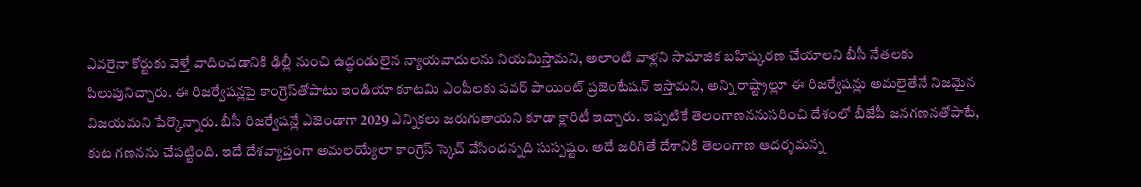ఎవరైనా కోర్టుకు వెళ్తే వాదించడానికి ఢిల్లీ నుంచి ఉద్ధండులైన న్యాయవాదులను నియమిస్తామని, అలాంటి వాళ్లని సామాజిక బహిష్కరణ చేయాలని బీసీ నేతలకు పిలుపునిచ్చారు. ఈ రిజర్వేషన్లపై కాంగ్రెస్‌తోపాటు ఇండియా కూటమి ఎంపీలకు పవర్‌ పాయింట్‌ ప్రజెంటేషన్‌ ఇస్తామని, అన్ని రాష్ట్రాల్లూ ఈ రిజర్వేషన్లు అమలైతేనే నిజమైన విజయమని పేర్కొన్నారు. బీసీ రిజర్వేషన్లే ఎజెండాగా 2029 ఎన్నికలు జరుగుతాయని కూడా క్లారిటీ ఇచ్చారు. ఇప్పటికే తెలంగాణననుసరించి దేశంలో బీజేపీ జనగణనతోపాటే, కుట గణనను చేపట్టింది. ఇదే దేశవ్యాప్తంగా అమలయ్యేలా కాంగ్రెస్ స్కెచ్ వేసిందన్నది సుస్పష్టం. అదే జరిగితే దేశానికి తెలంగాణ ఆదర్శమన్న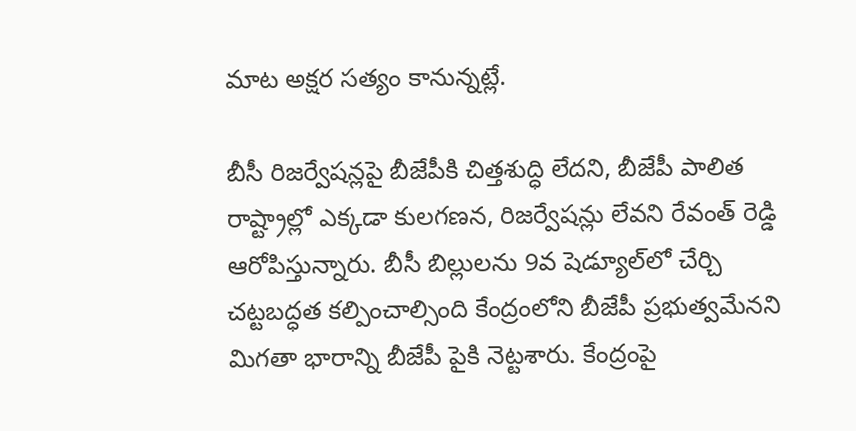మాట అక్షర సత్యం కానున్నట్లే.

బీసీ రిజర్వేషన్లపై బీజేపీకి చిత్తశుద్ధి లేదని, బీజేపీ పాలిత రాష్ట్రాల్లో ఎక్కడా కులగణన, రిజర్వేషన్లు లేవని రేవంత్‌ రెడ్డి ఆరోపిస్తున్నారు. బీసీ బిల్లులను 9వ షెడ్యూల్‌లో చేర్చి చట్టబద్ధత కల్పించాల్సింది కేంద్రంలోని బీజేపీ ప్రభుత్వమేనని మిగతా భారాన్ని బీజేపీ పైకి నెట్టశారు. కేంద్రంపై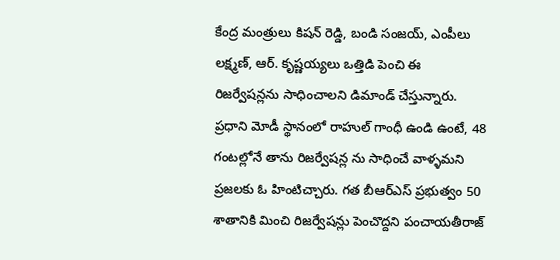కేంద్ర మంత్రులు కిషన్‌ రెడ్డి, బండి సంజయ్‌, ఎంపీలు లక్ష్మణ్‌, ఆర్‌. కృష్ణయ్యలు ఒత్తిడి పెంచి ఈ రిజర్వేషన్లను సాధించాలని డిమాండ్‌ చేస్తున్నారు. ప్రధాని మోడీ స్థానంలో రాహుల్‌ గాంధీ ఉండి ఉంటే, 48 గంటల్లోనే తాను రిజర్వేషన్ల ను సాధించే వాళ్ళమని ప్రజలకు ఓ హింటిచ్చారు. గత బీఆర్‌ఎస్ ప్రభుత్వం 50 శాతానికి మించి రిజర్వేషన్లు పెంచొద్దని పంచాయతీరాజ్‌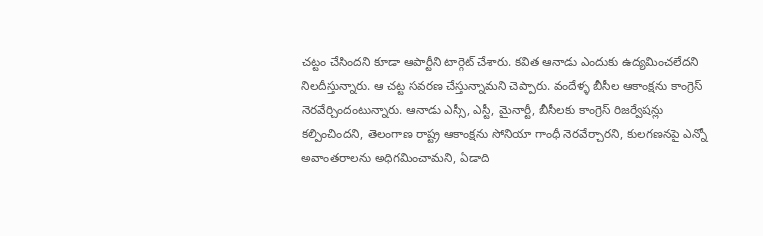చట్టం చేసిందని కూడా ఆపార్టీని టార్గెట్‌ చేశారు. కవిత ఆనాడు ఎందుకు ఉద్యమించలేదని నిలదీస్తున్నారు. ఆ చట్ట సవరణ చేస్తున్నామని చెప్పారు. వందేళ్ళ బీసీల ఆకాంక్షను కాంగ్రెస్‌ నెరవేర్చిందంటున్నారు. ఆనాడు ఎస్సీ, ఎస్టీ, మైనార్టీ, బీసీలకు కాంగ్రెస్‌ రిజర్వేషన్లు కల్పించిందని, తెలంగాణ రాష్ట్ర ఆకాంక్షను సోనియా గాంధీ నెరవేర్చారని, కులగణనపై ఎన్నో అవాంతరాలను అధిగమించామని, ఏడాది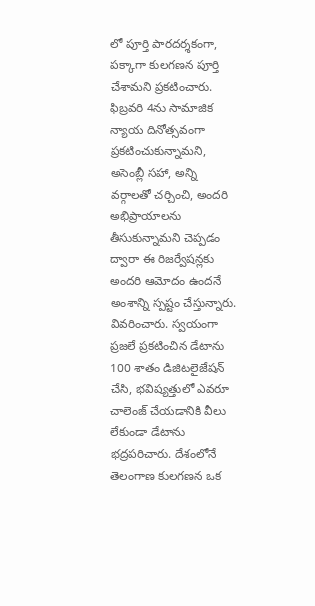లో పూర్తి పారదర్శకంగా, పక్కాగా కులగణన పూర్తి చేశామని ప్రకటించారు. ఫిబ్రవరి 4ను సామాజిక న్యాయ దినోత్సవంగా ప్రకటించుకున్నామని, అసెంబ్లీ సహా, అన్ని వర్గాలతో చర్చించి, అందరి అభిప్రాయాలను తీసుకున్నామని చెప్పడం ద్వారా ఈ రిజర్వేషన్లకు అందరి ఆమోదం ఉందనే అంశాన్ని స్పష్టం చేస్తున్నారు. వివరించారు. స్వయంగా ప్రజలే ప్రకటించిన డేటాను 100 శాతం డిజిటలైజేషన్‌ చేసి, భవిష్యత్తులో ఎవరూ చాలెంజ్‌ చేయడానికి వీలు లేకుండా డేటాను భద్రపరిచారు. దేశంలోనే తెలంగాణ కులగణన ఒక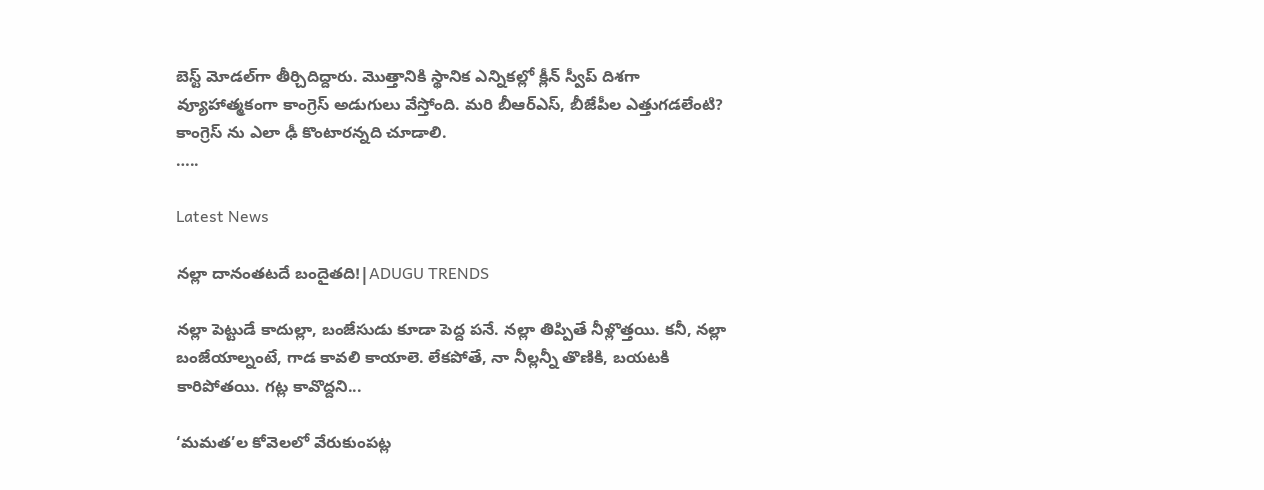బెస్ట్‌ మోడల్‌గా తీర్చిదిద్దారు. మొత్తానికి స్థానిక ఎన్నికల్లో క్లీన్‌ స్వీప్‌ దిశగా వ్యూహాత్మకంగా కాంగ్రెస్‌ అడుగులు వేస్తోంది. మరి బీఆర్‌ఎస్‌, బీజేపీల ఎత్తుగడలేంటి? కాంగ్రెస్ ను ఎలా ఢీ కొంటారన్నది చూడాలి.
…..

Latest News

నల్లా దానంతటదే బందైతది!|ADUGU TRENDS

నల్లా పెట్టుడే కాదుల్లా, బంజేసుడు కూడా పెద్ద పనే. నల్లా తిప్పితే నీళ్లొత్తయి. కనీ, నల్లా బంజేయాల్నంటే, గాడ కావలి కాయాలె. లేకపోతే, నా నీల్లన్నీ తొణికి, బయటకి కారిపోతయి. గట్ల కావొద్దని...

‘మమత’ల కోవెలలో వేరుకుంపట్ల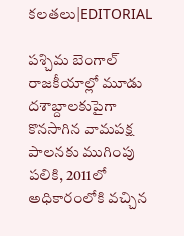కలతలు|EDITORIAL

పశ్చిమ బెంగాల్ రాజకీయాల్లో మూడు దశాబ్దాలకుపైగా కొనసాగిన వామపక్ష పాలనకు ముగింపు పలికి, 2011లో అధికారంలోకి వచ్చిన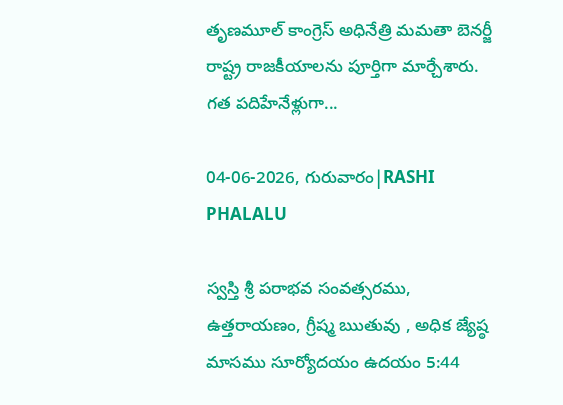తృణమూల్ కాంగ్రెస్ అధినేత్రి మమతా బెనర్జీ రాష్ట్ర రాజకీయాలను పూర్తిగా మార్చేశారు. గత పదిహేనేళ్లుగా...

04-06-2026, గురువారం|RASHI PHALALU

స్వస్తి శ్రీ పరాభవ సంవత్సరము, ఉత్తరాయణం, గ్రీష్మ ఋతువు , అధిక జ్యేష్ఠ మాసము సూర్యోదయం ఉదయం 5:44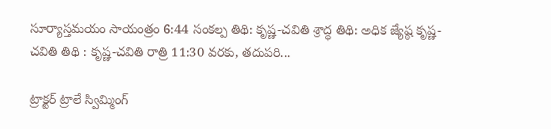సూర్యాస్తమయం సాయంత్రం 6:44 సంకల్ప తిథి: కృష్ణ-చవితి శ్రాద్ధ తిథి: అధిక జ్యేష్ఠ కృష్ణ-చవితి తిథి : కృష్ణ-చవితి రాత్రి 11:30 వరకు, తదుపరి...

ట్రాక్టర్ ట్రాలే స్విమ్మింగ్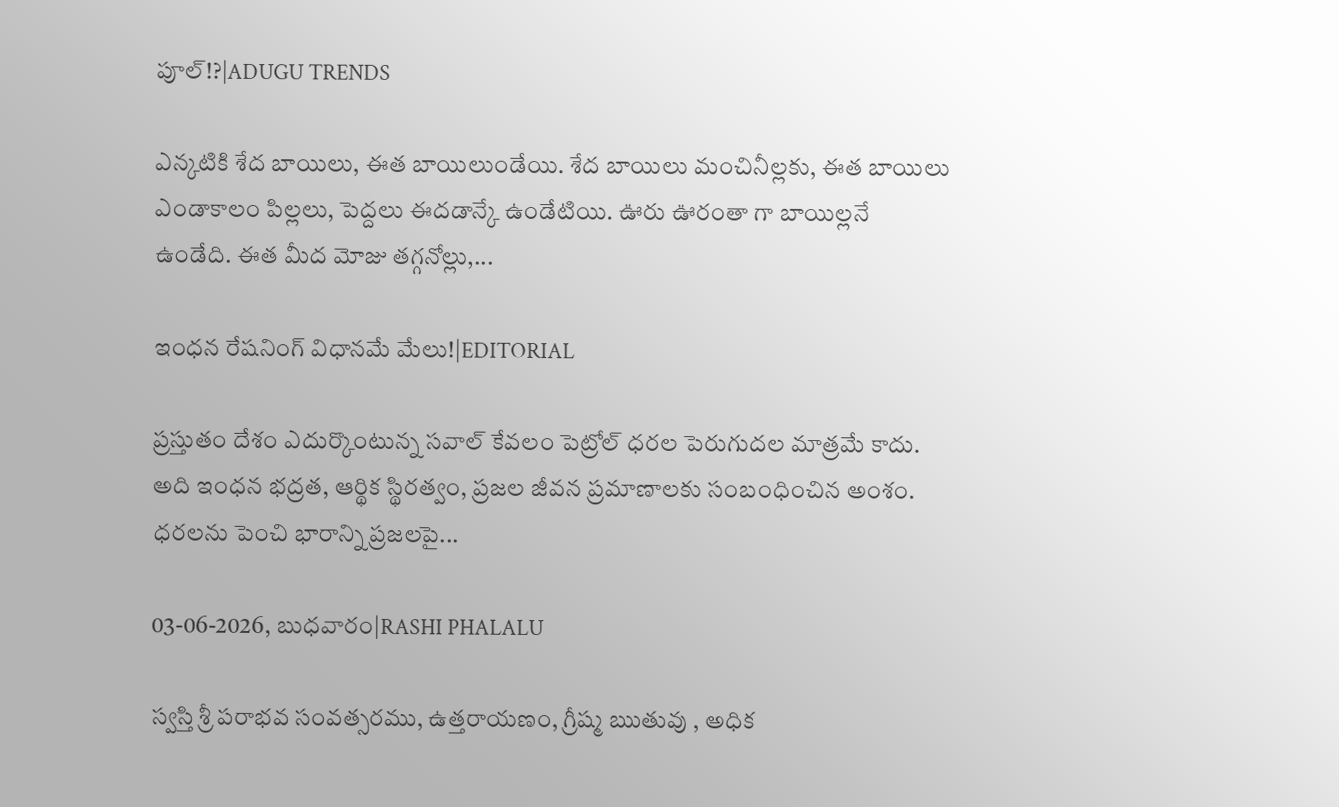పూల్!?|ADUGU TRENDS

ఎన్కటికి శేద బాయిలు, ఈత బాయిలుండేయి. శేద బాయిలు మంచినీల్లకు, ఈత బాయిలు ఎండాకాలం పిల్లలు, పెద్దలు ఈదడాన్కే ఉండేటియి. ఊరు ఊరంతా గా బాయిల్లనే ఉండేది. ఈత మీద మోజు తగ్గనోల్లు,...

ఇంధన రేషనింగ్ విధానమే మేలు!|EDITORIAL

ప్రస్తుతం దేశం ఎదుర్కొంటున్న సవాల్ కేవలం పెట్రోల్ ధరల పెరుగుదల మాత్రమే కాదు. అది ఇంధన భద్రత, ఆర్థిక స్థిరత్వం, ప్రజల జీవన ప్రమాణాలకు సంబంధించిన అంశం. ధరలను పెంచి భారాన్ని ప్రజలపై...

03-06-2026, బుధవారం|RASHI PHALALU

స్వస్తి శ్రీ పరాభవ సంవత్సరము, ఉత్తరాయణం, గ్రీష్మ ఋతువు , అధిక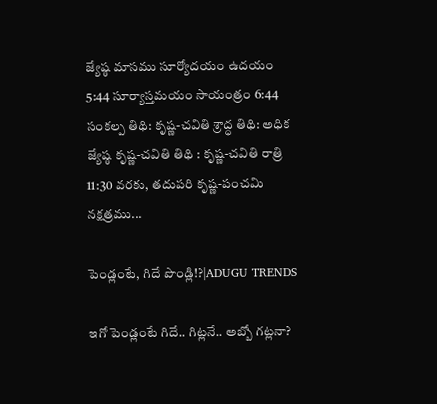జ్యేష్ఠ మాసము సూర్యోదయం ఉదయం 5:44 సూర్యాస్తమయం సాయంత్రం 6:44 సంకల్ప తిథి: కృష్ణ-చవితి శ్రాద్ధ తిథి: అధిక జ్యేష్ఠ కృష్ణ-చవితి తిథి : కృష్ణ-చవితి రాత్రి 11:30 వరకు, తదుపరి కృష్ణ-పంచమి నక్షత్రము...

పెండ్లంటే, గిదే పొండ్లి!?|ADUGU TRENDS

ఇగో పెండ్లంటే గిదే.. గిట్లనే.. అబ్బో గట్లనా?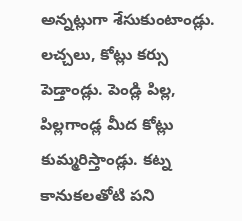అన్నట్లుగా శేసుకుంటాండ్లు. లచ్చలు, కోట్లు కర్సు పెడ్తాండ్లు. పెండ్లి పిల్ల, పిల్లగాండ్ల మీద కోట్లు కుమ్మరిస్తాండ్లు. కట్న కానుకలతోటి పని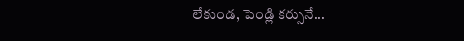లేకుండ, పెండ్లి కర్సునే...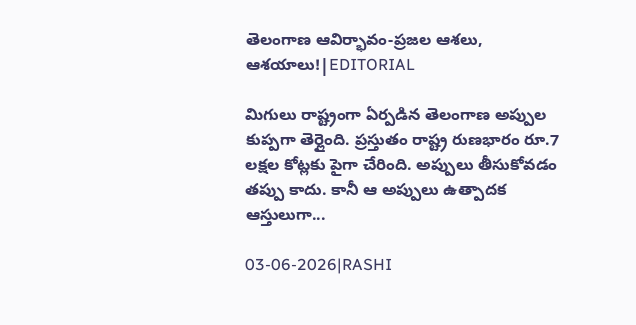తెలంగాణ ఆవిర్భావం-ప్రజల ఆశలు, ఆశయాలు!|EDITORIAL

మిగులు రాష్ట్రంగా ఏర్పడిన తెలంగాణ అప్పుల కుప్పగా తెర్లైంది. ప్రస్తుతం రాష్ట్ర రుణభారం రూ.7 లక్షల కోట్లకు పైగా చేరింది. అప్పులు తీసుకోవడం తప్పు కాదు. కానీ ఆ అప్పులు ఉత్పాదక ఆస్తులుగా...

03-06-2026|RASHI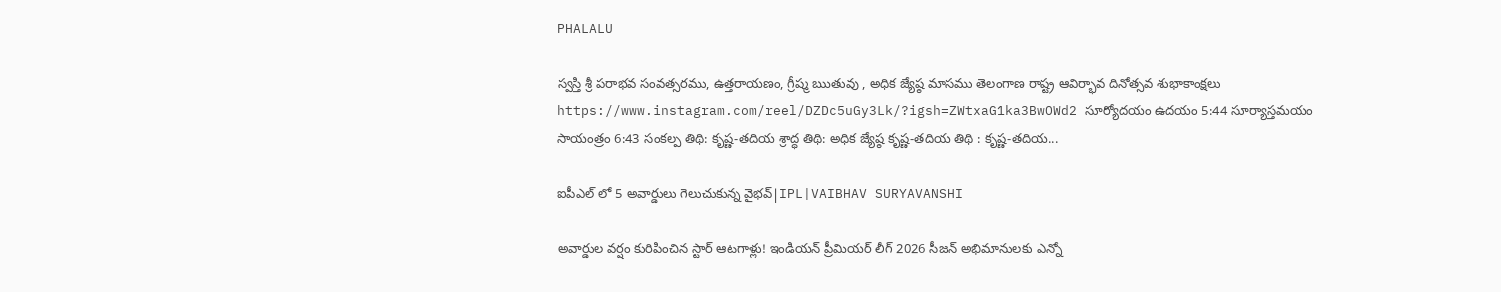PHALALU

స్వస్తి శ్రీ పరాభవ సంవత్సరము, ఉత్తరాయణం, గ్రీష్మ ఋతువు , అధిక జ్యేష్ఠ మాసము తెలంగాణ రాష్ట్ర ఆవిర్భావ దినోత్సవ శుభాకాంక్షలు https://www.instagram.com/reel/DZDc5uGy3Lk/?igsh=ZWtxaG1ka3BwOWd2 సూర్యోదయం ఉదయం 5:44 సూర్యాస్తమయం సాయంత్రం 6:43 సంకల్ప తిథి: కృష్ణ-తదియ శ్రాద్ధ తిథి: అధిక జ్యేష్ఠ కృష్ణ-తదియ తిథి : కృష్ణ-తదియ...

ఐపీఎల్ లో 5 అవార్డులు గెలుచుకున్న వైభవ్|IPL|VAIBHAV SURYAVANSHI

అవార్డుల వర్షం కురిపించిన స్టార్ ఆటగాళ్లు! ఇండియన్ ప్రీమియర్ లీగ్ 2026 సీజన్ అభిమానులకు ఎన్నో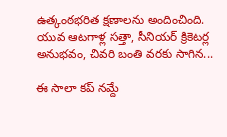ఉత్కంఠభరిత క్షణాలను అందించింది. యువ ఆటగాళ్ల సత్తా, సీనియర్ క్రికెటర్ల అనుభవం, చివరి బంతి వరకు సాగిన...

ఈ సాలా కప్ నమ్దే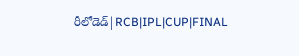రీలోడెడ్|RCB|IPL|CUP|FINAL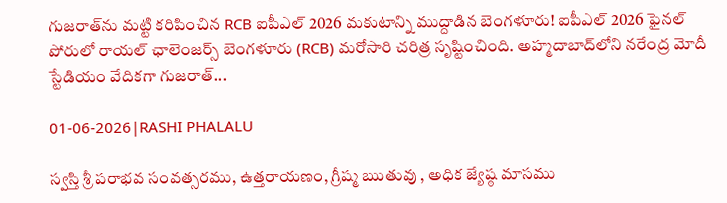గుజరాత్‌ను మట్టి కరిపించిన RCB ఐపీఎల్ 2026 మకుటాన్ని ముద్దాడిన బెంగళూరు! ఐపీఎల్ 2026 ఫైనల్ పోరులో రాయల్ ఛాలెంజర్స్ బెంగళూరు (RCB) మరోసారి చరిత్ర సృష్టించింది. అహ్మదాబాద్‌లోని నరేంద్ర మోదీ స్టేడియం వేదికగా గుజరాత్...

01-06-2026|RASHI PHALALU

స్వస్తి శ్రీ పరాభవ సంవత్సరము, ఉత్తరాయణం, గ్రీష్మ ఋతువు , అధిక జ్యేష్ఠ మాసము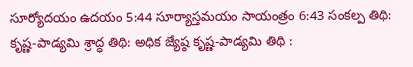సూర్యోదయం ఉదయం 5:44 సూర్యాస్తమయం సాయంత్రం 6:43 సంకల్ప తిథి: కృష్ణ-పాడ్యమి శ్రాద్ధ తిథి: అధిక జ్యేష్ఠ కృష్ణ-పాడ్యమి తిథి :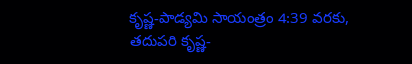కృష్ణ-పాడ్యమి సాయంత్రం 4:39 వరకు, తదుపరి కృష్ణ-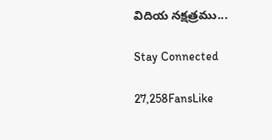విదియ నక్షత్రము...

Stay Connected

27,258FansLike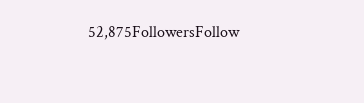52,875FollowersFollow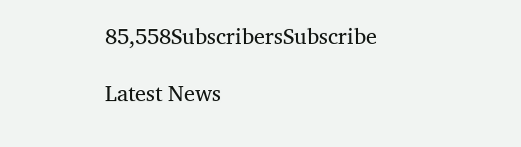85,558SubscribersSubscribe

Latest News